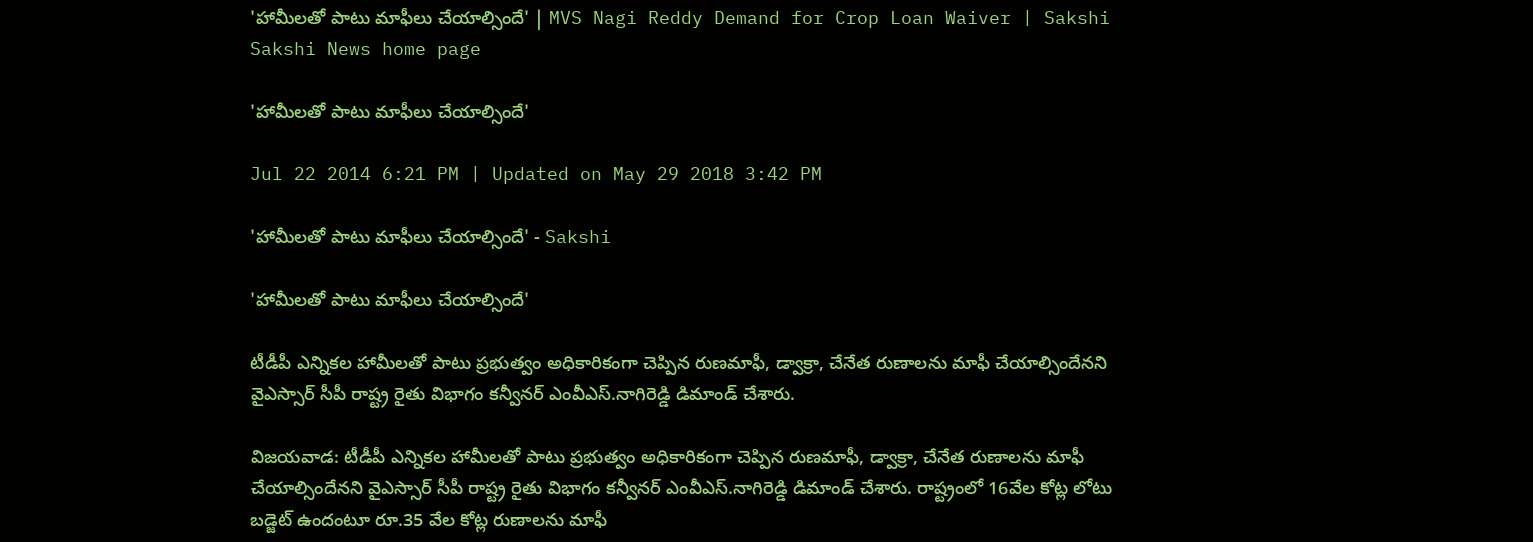'హామీలతో పాటు మాఫీలు చేయాల్సిందే' | MVS Nagi Reddy Demand for Crop Loan Waiver | Sakshi
Sakshi News home page

'హామీలతో పాటు మాఫీలు చేయాల్సిందే'

Jul 22 2014 6:21 PM | Updated on May 29 2018 3:42 PM

'హామీలతో పాటు మాఫీలు చేయాల్సిందే' - Sakshi

'హామీలతో పాటు మాఫీలు చేయాల్సిందే'

టీడీపీ ఎన్నికల హామీలతో పాటు ప్రభుత్వం అధికారికంగా చెప్పిన రుణమాఫీ, డ్వాక్రా, చేనేత రుణాలను మాఫీ చేయాల్సిందేనని వైఎస్సార్ సీపీ రాష్ట్ర రైతు విభాగం కన్వీనర్ ఎంవీఎస్.నాగిరెడ్డి డిమాండ్ చేశారు.

విజయవాడ: టీడీపీ ఎన్నికల హామీలతో పాటు ప్రభుత్వం అధికారికంగా చెప్పిన రుణమాఫీ, డ్వాక్రా, చేనేత రుణాలను మాఫీ చేయాల్సిందేనని వైఎస్సార్ సీపీ రాష్ట్ర రైతు విభాగం కన్వీనర్ ఎంవీఎస్.నాగిరెడ్డి డిమాండ్ చేశారు. రాష్ట్రంలో 16వేల కోట్ల లోటు బడ్జెట్ ఉందంటూ రూ.35 వేల కోట్ల రుణాలను మాఫీ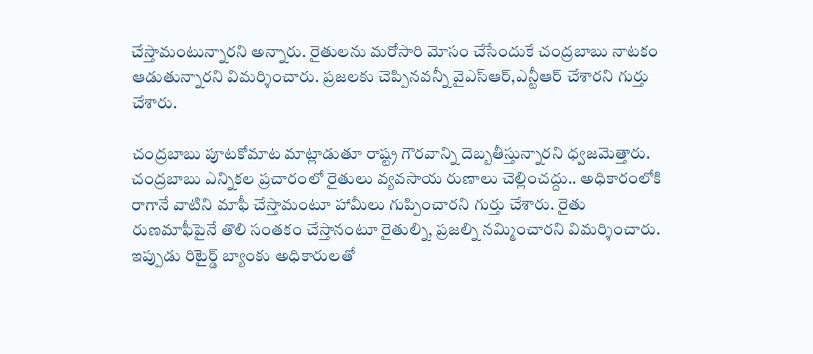చేస్తామంటున్నారని అన్నారు. రైతులను మరోసారి మోసం చేసేందుకే చంద్రబాబు నాటకం ఆడుతున్నారని విమర్శించారు. ప్రజలకు చెప్పినవన్నీ వైఎస్ఆర్,ఎన్టీఆర్‌ చేశారని గుర్తు చేశారు.

చంద్రబాబు పూటకోమాట మాట్లాడుతూ రాష్ట్ర గౌరవాన్ని దెబ్బతీస్తున్నారని ధ్వజమెత్తారు. చంద్రబాబు ఎన్నికల ప్రచారంలో రైతులు వ్యవసాయ రుణాలు చెల్లించద్దు.. అధికారంలోకి రాగానే వాటిని మాఫీ చేస్తామంటూ హామీలు గుప్పించారని గుర్తు చేశారు. రైతు రుణమాఫీపైనే తొలి సంతకం చేస్తానంటూ రైతుల్ని, ప్రజల్ని నమ్మించారని విమర్శించారు. ఇప్పుడు రిటైర్డ్ బ్యాంకు అధికారులతో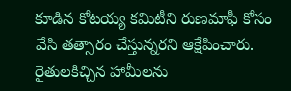కూడిన కోటయ్య కమిటీని రుణమాఫీ కోసం వేసి తత్సారం చేస్తున్నరని ఆక్షేపించారు. రైతులకిచ్చిన హామీలను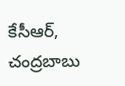కేసీఆర్, చంద్రబాబు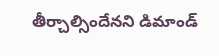తీర్చాల్సిందేనని డిమాండ్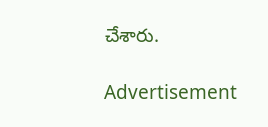చేశారు.

Advertisement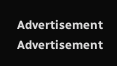Advertisement
Advertisement